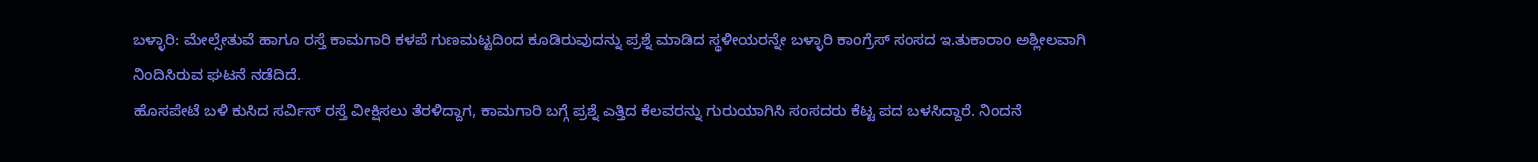ಬಳ್ಳಾರಿ: ಮೇಲ್ಸೇತುವೆ ಹಾಗೂ ರಸ್ತೆ ಕಾಮಗಾರಿ ಕಳಪೆ ಗುಣಮಟ್ಟದಿಂದ ಕೂಡಿರುವುದನ್ನು ಪ್ರಶ್ನೆ ಮಾಡಿದ ಸ್ಥಳೀಯರನ್ನೇ ಬಳ್ಳಾರಿ ಕಾಂಗ್ರೆಸ್ ಸಂಸದ ಇ.ತುಕಾರಾಂ ಅಶ್ಲೀಲವಾಗಿ ನಿಂದಿಸಿರುವ ಘಟನೆ ನಡೆದಿದೆ.
ಹೊಸಪೇಟೆ ಬಳಿ ಕುಸಿದ ಸರ್ವಿಸ್ ರಸ್ತೆ ವೀಕ್ಷಿಸಲು ತೆರಳಿದ್ದಾಗ, ಕಾಮಗಾರಿ ಬಗ್ಗೆ ಪ್ರಶ್ನೆ ಎತ್ತಿದ ಕೆಲವರನ್ನು ಗುರುಯಾಗಿಸಿ ಸಂಸದರು ಕೆಟ್ಟ ಪದ ಬಳಸಿದ್ದಾರೆ. ನಿಂದನೆ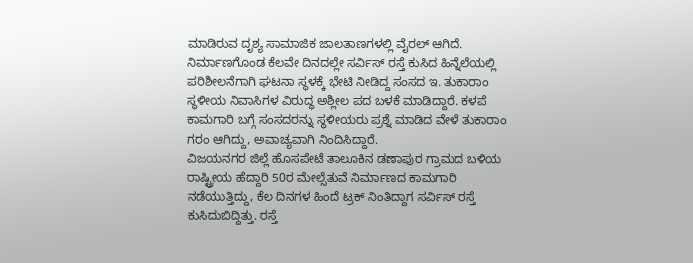ಮಾಡಿರುವ ದೃಶ್ಯ ಸಾಮಾಜಿಕ ಜಾಲತಾಣಗಳಲ್ಲಿ ವೈರಲ್ ಆಗಿದೆ.
ನಿರ್ಮಾಣಗೊಂಡ ಕೆಲವೇ ದಿನದಲ್ಲೇ ಸರ್ವಿಸ್ ರಸ್ತೆ ಕುಸಿದ ಹಿನ್ನೆಲೆಯಲ್ಲಿ ಪರಿಶೀಲನೆಗಾಗಿ ಘಟನಾ ಸ್ಥಳಕ್ಕೆ ಭೇಟಿ ನೀಡಿದ್ದ ಸಂಸದ ಇ. ತುಕಾರಾಂ ಸ್ಥಳೀಯ ನಿವಾಸಿಗಳ ವಿರುದ್ಧ ಅಶ್ಲೀಲ ಪದ ಬಳಕೆ ಮಾಡಿದ್ದಾರೆ. ಕಳಪೆ ಕಾಮಗಾರಿ ಬಗ್ಗೆ ಸಂಸದರನ್ನು ಸ್ಥಳೀಯರು ಪ್ರಶ್ನೆ ಮಾಡಿದ ವೇಳೆ ತುಕಾರಾಂ ಗರಂ ಆಗಿದ್ದು, ಅವಾಚ್ಯವಾಗಿ ನಿಂದಿಸಿದ್ದಾರೆ.
ವಿಜಯನಗರ ಜಿಲ್ಲೆ ಹೊಸಪೇಟೆ ತಾಲೂಕಿನ ಡಣಾಪುರ ಗ್ರಾಮದ ಬಳಿಯ ರಾಷ್ಟ್ರೀಯ ಹೆದ್ದಾರಿ 50ರ ಮೇಲ್ಸೆತುವೆ ನಿರ್ಮಾಣದ ಕಾಮಗಾರಿ ನಡೆಯುತ್ತಿದ್ದು, ಕೆಲ ದಿನಗಳ ಹಿಂದೆ ಟ್ರಕ್ ನಿಂತಿದ್ದಾಗ ಸರ್ವಿಸ್ ರಸ್ತೆ ಕುಸಿದುಬಿದ್ದಿತ್ತು. ರಸ್ತೆ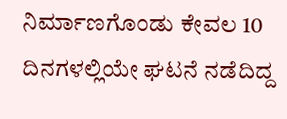ನಿರ್ಮಾಣಗೊಂಡು ಕೇವಲ 10 ದಿನಗಳಲ್ಲಿಯೇ ಘಟನೆ ನಡೆದಿದ್ದ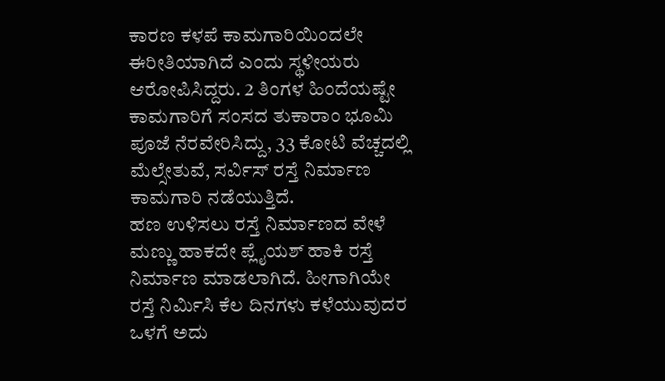ಕಾರಣ ಕಳಪೆ ಕಾಮಗಾರಿಯಿಂದಲೇ ಈರೀತಿಯಾಗಿದೆ ಎಂದು ಸ್ಥಳೀಯರು ಆರೋಪಿಸಿದ್ದರು. 2 ತಿಂಗಳ ಹಿಂದೆಯಷ್ಟೇ ಕಾಮಗಾರಿಗೆ ಸಂಸದ ತುಕಾರಾಂ ಭೂಮಿ ಪೂಜೆ ನೆರವೇರಿಸಿದ್ದು, 33 ಕೋಟಿ ವೆಚ್ಚದಲ್ಲಿ ಮೆಲ್ಸೇತುವೆ, ಸರ್ವಿಸ್ ರಸ್ತೆ ನಿರ್ಮಾಣ ಕಾಮಗಾರಿ ನಡೆಯುತ್ತಿದೆ.
ಹಣ ಉಳಿಸಲು ರಸ್ತೆ ನಿರ್ಮಾಣದ ವೇಳೆ ಮಣ್ಣು ಹಾಕದೇ ಪ್ಲೈಯಶ್ ಹಾಕಿ ರಸ್ತೆ ನಿರ್ಮಾಣ ಮಾಡಲಾಗಿದೆ. ಹೀಗಾಗಿಯೇ ರಸ್ತೆ ನಿರ್ಮಿಸಿ ಕೆಲ ದಿನಗಳು ಕಳೆಯುವುದರ ಒಳಗೆ ಅದು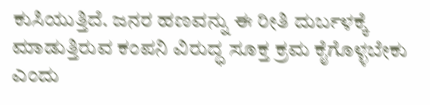ಕುಸಿಯುತ್ತಿದೆ. ಜನರ ಹಣವನ್ನು ಈ ರೀತಿ ದುರ್ಬಳಕ್ಕೆ ಮಾಡುತ್ತಿರುವ ಕಂಪನಿ ವಿರುದ್ಧ ಸೂಕ್ತ ಕ್ರಮ ಕೈಗೊಳ್ಳಬೇಕು ಎಂದು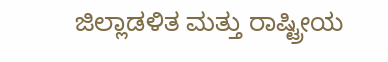ಜಿಲ್ಲಾಡಳಿತ ಮತ್ತು ರಾಷ್ಟ್ರೀಯ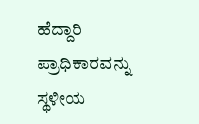ಹೆದ್ದಾರಿ ಪ್ರಾಧಿಕಾರವನ್ನು ಸ್ಥಳೀಯ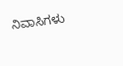ನಿವಾಸಿಗಳು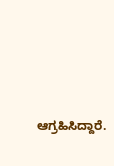ಆಗ್ರಹಿಸಿದ್ದಾರೆ.